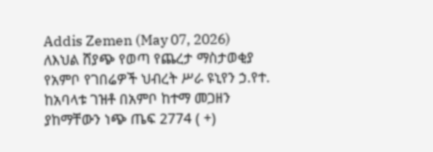Addis Zemen (May 07, 2026)
ለእህል ሸያጭ የወጣ የጨረታ ማስታወቂያ
የአምቦ የገበሬዎች ህብረት ሥራ ዩኒየን ኃ.የተ. ከአባላቱ ገዝቶ በአምቦ ከተማ መጋዘን ያከማቸውን ነጭ ጤፍ 2774 ( +)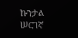ኩንታል ሠርገኛ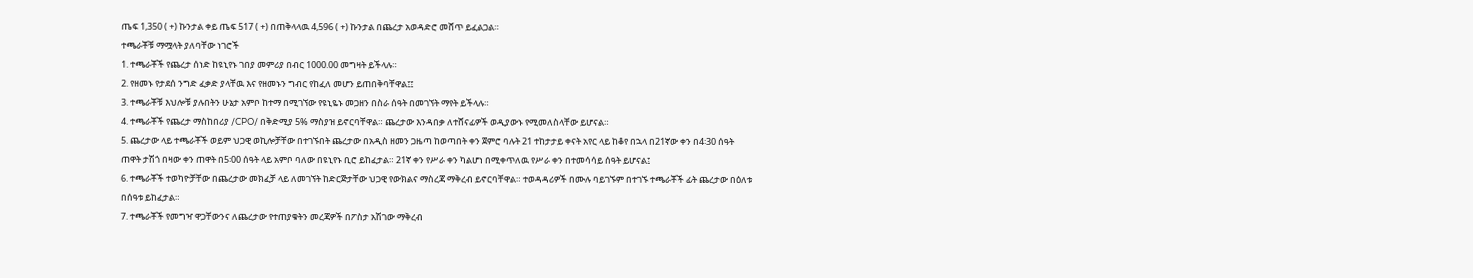ጤፍ 1,350 ( +) ኩንታል ቀይ ጤፍ 517 ( +) በጠቅላላዉ 4,596 ( +) ኩንታል በጨረታ አወዳድሮ መሸጥ ይፈልጋል።
ተጫራቾቹ ማሟላት ያለባቸው ነገሮች
1. ተጫራቾች የጨረታ ሰነድ ከዩኒየኑ ገበያ መምሪያ በብር 1000.00 መግዛት ይችላሉ።
2. የዘመኑ የታደሰ ንግድ ፈቃድ ያላቸዉ እና የዘመኑን ግብር የከፈለ መሆን ይጠበቅባቸዋል፤፤
3. ተጫራቾቹ እህሎቹ ያሉበትን ሁኔታ አምቦ ከተማ በሚገኘው የዩኒዬኑ መጋዘን በስራ ሰዓት በመገኘት ማየት ይችላሉ።
4. ተጫራቾች የጨረታ ማስከበሪያ /CPO/ በቅድሚያ 5% ማስያዝ ይኖርባቸዋል። ጨረታው እንዳበቃ ለተሸናፊዎች ወዲያውኑ የሚመለስላቸው ይሆናል።
5. ጨረታው ላይ ተጫራቾች ወይም ህጋዊ ወኪሎቻቸው በተገኙበት ጨረታው በአዲስ ዘመን ጋዜጣ ከወጣበት ቀን ጀምሮ ባሉት 21 ተከታታይ ቀናት አየር ላይ ከቆየ በኋላ በ21ኛው ቀን በ4፡30 ሰዓት ጠዋት ታሽጎ በዛው ቀን ጠዋት በ5፡00 ሰዓት ላይ አምቦ ባለው በዩኒየኑ ቢሮ ይከፈታል። 21ኛ ቀን የሥራ ቀን ካልሆነ በሚቀጥለዉ የሥራ ቀን በተመሳሳይ ሰዓት ይሆናል፤
6. ተጫራቾች ተወካዮቻቸው በጨረታው መክፈቻ ላይ ለመገኘት ከድርጅታቸው ህጋዊ የውክልና ማስረጃ ማቅረብ ይኖርባቸዋል። ተወዳዳሪዎች በሙሉ ባይገኙም በተገኙ ተጫራቾች ፊት ጨረታው በዕለቱ በሰዓቱ ይከፈታል።
7. ተጫራቾች የመግዣ ዋጋቸውንና ለጨረታው የተጠያቁትን መረጃዎች በፖስታ አሽገው ማቅረብ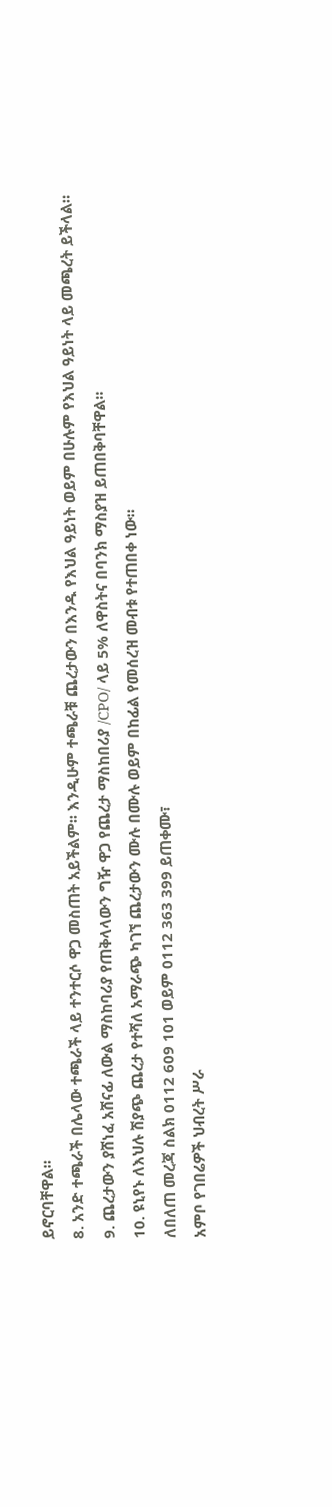ይኖርባቸዋል።
8. አንድ ተጫራች በሌላው ተጫራች ላይ ተንተርሶ ዋጋ መስጠት አይችልም፡፡ እንዲሁም ተጫራቹ ጨረታውን በእንዱ የእህል ዓይነት ወይም በሁሉም የእህል ዓይነት ላይ መጫረት ይችላል።
9. ጨረታውን ያሸነፈ አሸናፊ ለውል ማስከባሪያ የጠቅላላውን ግዥ ዋጋ የጨረታ ማስከበሪያ /CPO/ ላይ 5% ለዋስትና በባንክ ማስያዝ ይጠበቅባቸዋል።
10. ዩኒየኑ ለእህሉ ሽያጭ ጨረታ የተሻለ አማራጭ ካገኘ ጨረታውን ሙሉ በሙሉ ወይም በከፊል የመሰረዝ መብቱ የተጠበቀ ነው።
ለበለጠ መረጃ ስልክ 0112 609 101 ወይም 0112 363 399 ይጠቀሙ፣
አምቦ የገበሬዎች ህብረት ሥራ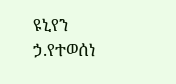ዩኒየን ኃ.የተወሰነ